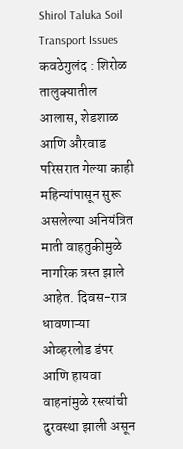Shirol Taluka Soil Transport Issues
कवठेगुलंद : शिरोळ तालुक्यातील आलास, शेडशाळ आणि औरवाड परिसरात गेल्या काही महिन्यांपासून सुरू असलेल्या अनियंत्रित माती वाहतुकीमुळे नागरिक त्रस्त झाले आहेत. दिवस-रात्र धावणाऱ्या ओव्हरलोड डंपर आणि हायवा वाहनांमुळे रस्त्यांची दुरवस्था झाली असून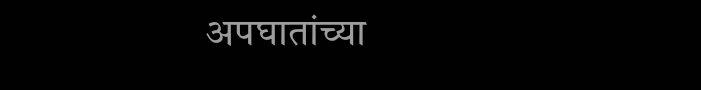अपघातांच्या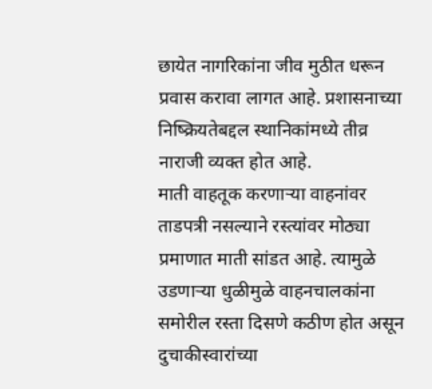छायेत नागरिकांना जीव मुठीत धरून प्रवास करावा लागत आहे. प्रशासनाच्या निष्क्रियतेबद्दल स्थानिकांमध्ये तीव्र नाराजी व्यक्त होत आहे.
माती वाहतूक करणाऱ्या वाहनांवर ताडपत्री नसल्याने रस्त्यांवर मोठ्या प्रमाणात माती सांडत आहे. त्यामुळे उडणाऱ्या धुळीमुळे वाहनचालकांना समोरील रस्ता दिसणे कठीण होत असून दुचाकीस्वारांच्या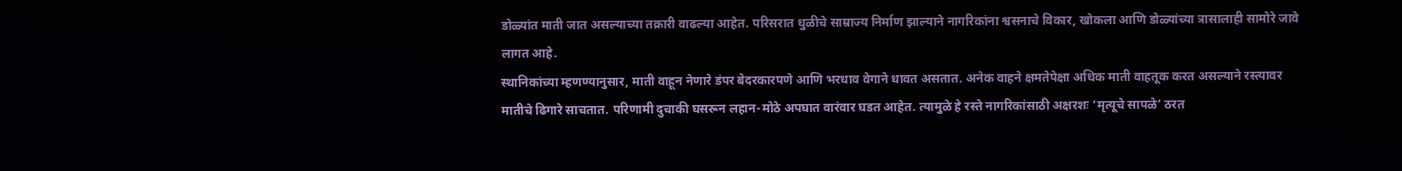डोळ्यांत माती जात असल्याच्या तक्रारी वाढल्या आहेत. परिसरात धुळीचे साम्राज्य निर्माण झाल्याने नागरिकांना श्वसनाचे विकार, खोकला आणि डोळ्यांच्या त्रासालाही सामोरे जावे लागत आहे.
स्थानिकांच्या म्हणण्यानुसार, माती वाहून नेणारे डंपर बेदरकारपणे आणि भरधाव वेगाने धावत असतात. अनेक वाहने क्षमतेपेक्षा अधिक माती वाहतूक करत असल्याने रस्त्यावर मातीचे ढिगारे साचतात. परिणामी दुचाकी घसरून लहान-मोठे अपघात वारंवार घडत आहेत. त्यामुळे हे रस्ते नागरिकांसाठी अक्षरशः ‘मृत्यूचे सापळे’ ठरत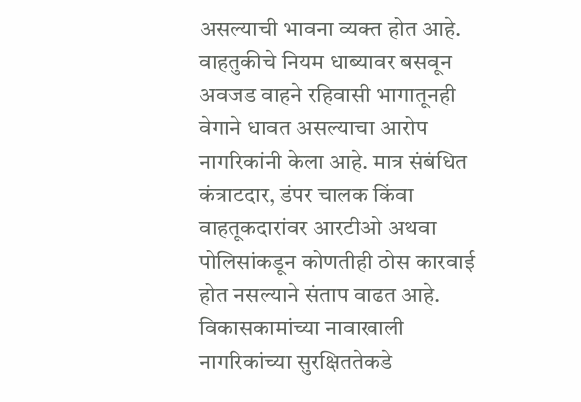असल्याची भावना व्यक्त होत आहे.
वाहतुकीचे नियम धाब्यावर बसवून अवजड वाहने रहिवासी भागातूनही वेगाने धावत असल्याचा आरोप नागरिकांनी केला आहे. मात्र संबंधित कंत्राटदार, डंपर चालक किंवा वाहतूकदारांवर आरटीओ अथवा पोलिसांकडून कोणतीही ठोस कारवाई होत नसल्याने संताप वाढत आहे.
विकासकामांच्या नावाखाली नागरिकांच्या सुरक्षिततेकडे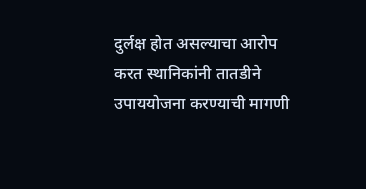दुर्लक्ष होत असल्याचा आरोप करत स्थानिकांनी तातडीने उपाययोजना करण्याची मागणी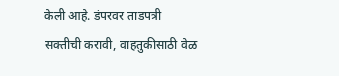केली आहे. डंपरवर ताडपत्री सक्तीची करावी, वाहतुकीसाठी वेळ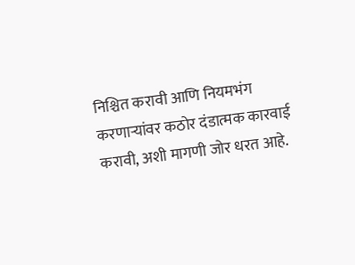निश्चित करावी आणि नियमभंग करणाऱ्यांवर कठोर दंडात्मक कारवाई करावी, अशी मागणी जोर धरत आहे.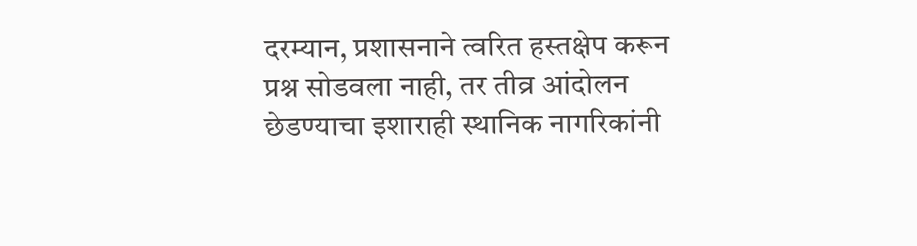दरम्यान, प्रशासनाने त्वरित हस्तक्षेप करून प्रश्न सोडवला नाही, तर तीव्र आंदोलन छेडण्याचा इशाराही स्थानिक नागरिकांनी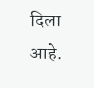दिला आहे.